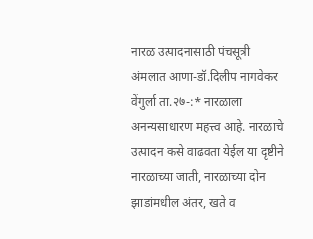नारळ उत्पादनासाठी पंचसूत्री अंमलात आणा-डॉ.दिलीप नागवेकर
वेंगुर्ला ता.२७-:* नारळाला अनन्यसाधारण महत्त्व आहे. नारळाचे उत्पादन कसे वाढवता येईल या दृष्टीने नारळाच्या जाती, नारळाच्या दोन झाडांमधील अंतर, खते व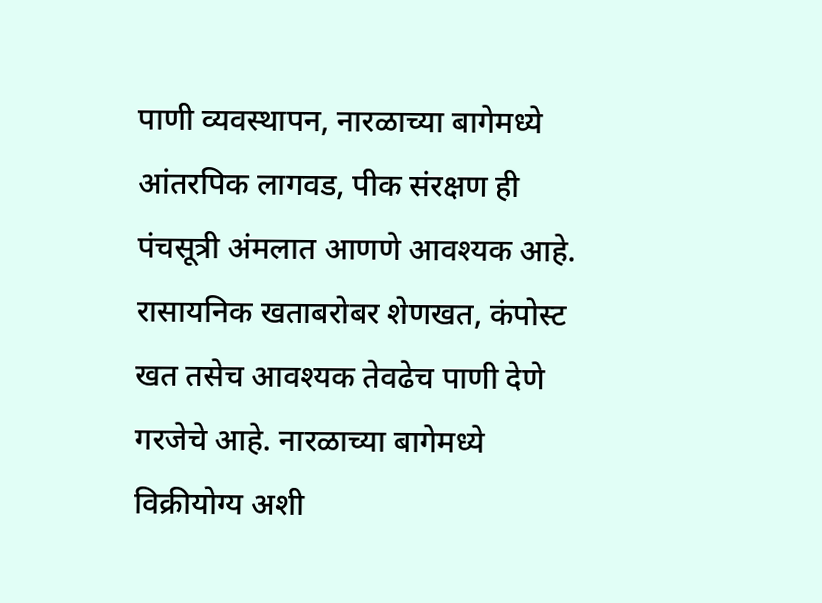पाणी व्यवस्थापन, नारळाच्या बागेमध्ये आंतरपिक लागवड, पीक संरक्षण ही पंचसूत्री अंमलात आणणे आवश्यक आहे. रासायनिक खताबरोबर शेणखत, कंपोस्ट खत तसेच आवश्यक तेवढेच पाणी देणे गरजेचे आहे. नारळाच्या बागेमध्ये विक्रीयोग्य अशी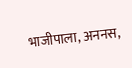भाजीपाला, अननस,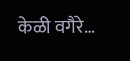केळी वगैरे…